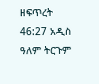ዘፍጥረት 46:27 አዲስ ዓለም ትርጉም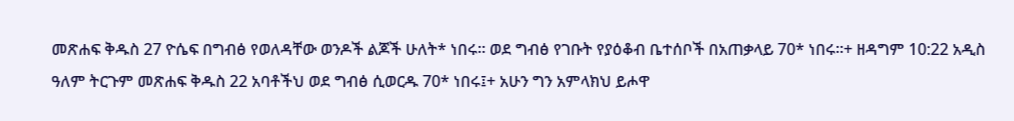መጽሐፍ ቅዱስ 27 ዮሴፍ በግብፅ የወለዳቸው ወንዶች ልጆች ሁለት* ነበሩ። ወደ ግብፅ የገቡት የያዕቆብ ቤተሰቦች በአጠቃላይ 70* ነበሩ።+ ዘዳግም 10:22 አዲስ ዓለም ትርጉም መጽሐፍ ቅዱስ 22 አባቶችህ ወደ ግብፅ ሲወርዱ 70* ነበሩ፤+ አሁን ግን አምላክህ ይሖዋ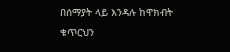በሰማያት ላይ እንዳሉ ከዋክብት ቁጥርህን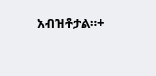አብዝቶታል።+